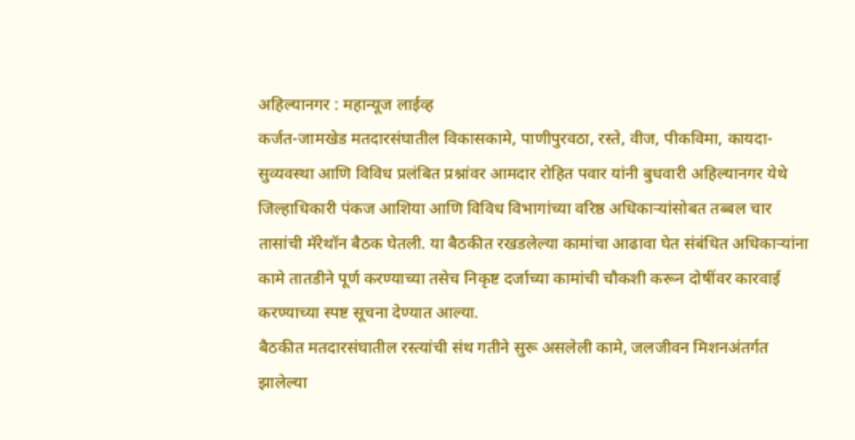अहिल्यानगर : महान्यूज लाईव्ह
कर्जत-जामखेड मतदारसंघातील विकासकामे, पाणीपुरवठा, रस्ते, वीज, पीकविमा, कायदा-सुव्यवस्था आणि विविध प्रलंबित प्रश्नांवर आमदार रोहित पवार यांनी बुधवारी अहिल्यानगर येथे जिल्हाधिकारी पंकज आशिया आणि विविध विभागांच्या वरिष्ठ अधिकाऱ्यांसोबत तब्बल चार तासांची मॅरेथॉन बैठक घेतली. या बैठकीत रखडलेल्या कामांचा आढावा घेत संबंधित अधिकाऱ्यांना कामे तातडीने पूर्ण करण्याच्या तसेच निकृष्ट दर्जाच्या कामांची चौकशी करून दोषींवर कारवाई करण्याच्या स्पष्ट सूचना देण्यात आल्या.
बैठकीत मतदारसंघातील रस्त्यांची संथ गतीने सुरू असलेली कामे, जलजीवन मिशनअंतर्गत झालेल्या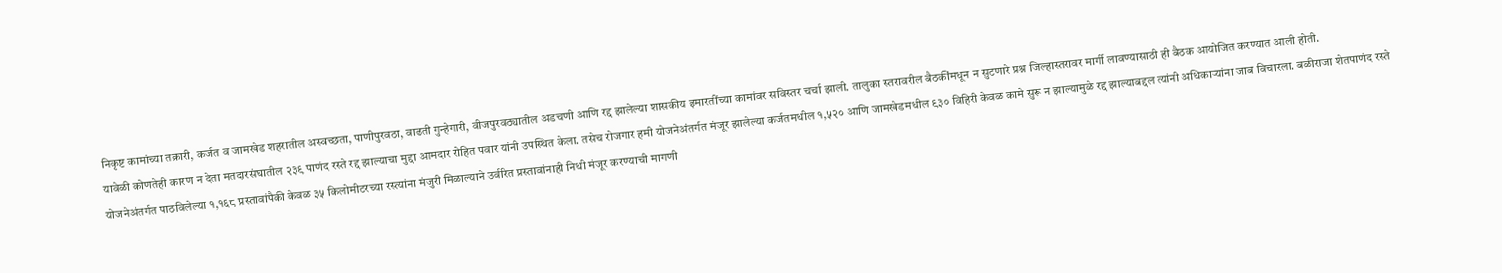निकृष्ट कामांच्या तक्रारी, कर्जत व जामखेड शहरातील अस्वच्छता, पाणीपुरवठा, वाढती गुन्हेगारी, वीजपुरवठ्यातील अडचणी आणि रद्द झालेल्या शासकीय इमारतींच्या कामांवर सविस्तर चर्चा झाली. तालुका स्तरावरील बैठकींमधून न सुटणारे प्रश्न जिल्हास्तरावर मार्गी लावण्यासाठी ही बैठक आयोजित करण्यात आली होती.
यावेळी कोणतेही कारण न देता मतदारसंघातील २३९ पाणंद रस्ते रद्द झाल्याचा मुद्दा आमदार रोहित पवार यांनी उपस्थित केला. तसेच रोजगार हमी योजनेअंतर्गत मंजूर झालेल्या कर्जतमधील १,५२० आणि जामखेडमधील ९३० विहिरी केवळ कामे सुरू न झाल्यामुळे रद्द झाल्याबद्दल त्यांनी अधिकाऱ्यांना जाब विचारला. बळीराजा शेतपाणंद रस्ते योजनेअंतर्गत पाठविलेल्या १,१६८ प्रस्तावांपैकी केवळ ३५ किलोमीटरच्या रस्त्यांना मंजुरी मिळाल्याने उर्वरित प्रस्तावांनाही निधी मंजूर करण्याची मागणी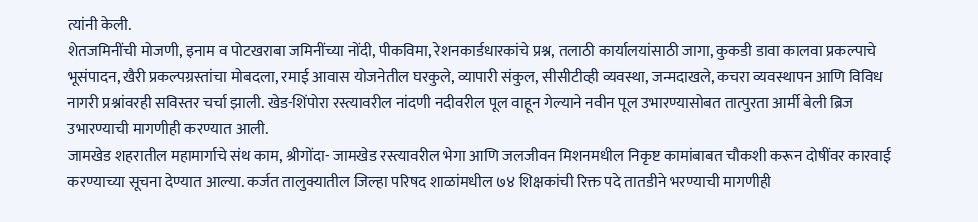त्यांनी केली.
शेतजमिनींची मोजणी, इनाम व पोटखराबा जमिनींच्या नोंदी, पीकविमा, रेशनकार्डधारकांचे प्रश्न, तलाठी कार्यालयांसाठी जागा, कुकडी डावा कालवा प्रकल्पाचे भूसंपादन, खैरी प्रकल्पग्रस्तांचा मोबदला, रमाई आवास योजनेतील घरकुले, व्यापारी संकुल, सीसीटीव्ही व्यवस्था, जन्मदाखले, कचरा व्यवस्थापन आणि विविध नागरी प्रश्नांवरही सविस्तर चर्चा झाली. खेड-शिंपोरा रस्त्यावरील नांदणी नदीवरील पूल वाहून गेल्याने नवीन पूल उभारण्यासोबत तात्पुरता आर्मी बेली ब्रिज उभारण्याची मागणीही करण्यात आली.
जामखेड शहरातील महामार्गाचे संथ काम, श्रीगोंदा- जामखेड रस्त्यावरील भेगा आणि जलजीवन मिशनमधील निकृष्ट कामांबाबत चौकशी करून दोषींवर कारवाई करण्याच्या सूचना देण्यात आल्या. कर्जत तालुक्यातील जिल्हा परिषद शाळांमधील ७४ शिक्षकांची रिक्त पदे तातडीने भरण्याची मागणीही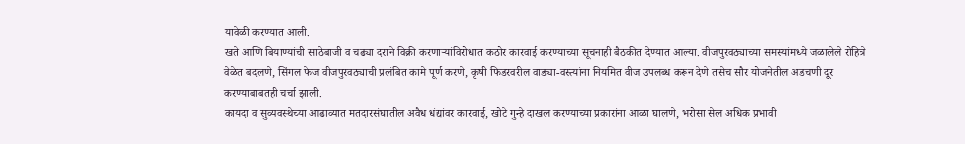यावेळी करण्यात आली.
खते आणि बियाण्यांची साठेबाजी व चढ्या दराने विक्री करणाऱ्यांविरोधात कठोर कारवाई करण्याच्या सूचनाही बैठकीत देण्यात आल्या. वीजपुरवठ्याच्या समस्यांमध्ये जळालेले रोहित्रे वेळेत बदलणे, सिंगल फेज वीजपुरवठ्याची प्रलंबित कामे पूर्ण करणे, कृषी फिडरवरील वाड्या-वस्त्यांना नियमित वीज उपलब्ध करून देणे तसेच सौर योजनेतील अडचणी दूर करण्याबाबतही चर्चा झाली.
कायदा व सुव्यवस्थेच्या आढाव्यात मतदारसंघातील अवैध धंद्यांवर कारवाई, खोटे गुन्हे दाखल करण्याच्या प्रकारांना आळा घालणे, भरोसा सेल अधिक प्रभावी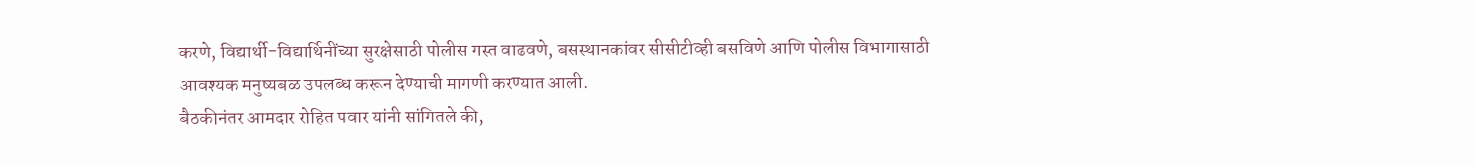करणे, विद्यार्थी-विद्यार्थिनींच्या सुरक्षेसाठी पोलीस गस्त वाढवणे, बसस्थानकांवर सीसीटीव्ही बसविणे आणि पोलीस विभागासाठी आवश्यक मनुष्यबळ उपलब्ध करून देण्याची मागणी करण्यात आली.
बैठकीनंतर आमदार रोहित पवार यांनी सांगितले की,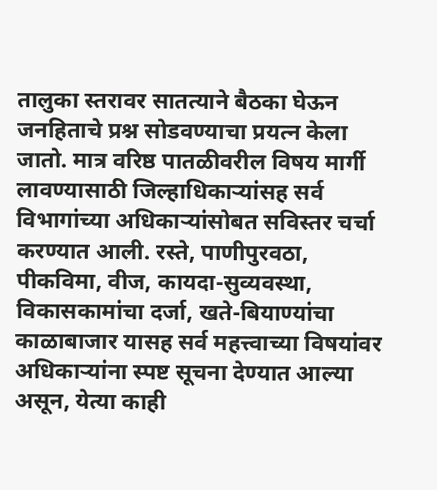तालुका स्तरावर सातत्याने बैठका घेऊन जनहिताचे प्रश्न सोडवण्याचा प्रयत्न केला जातो. मात्र वरिष्ठ पातळीवरील विषय मार्गी लावण्यासाठी जिल्हाधिकाऱ्यांसह सर्व विभागांच्या अधिकाऱ्यांसोबत सविस्तर चर्चा करण्यात आली. रस्ते, पाणीपुरवठा, पीकविमा, वीज, कायदा-सुव्यवस्था, विकासकामांचा दर्जा, खते-बियाण्यांचा काळाबाजार यासह सर्व महत्त्वाच्या विषयांवर अधिकाऱ्यांना स्पष्ट सूचना देण्यात आल्या असून, येत्या काही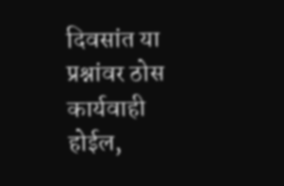दिवसांत या प्रश्नांवर ठोस कार्यवाही होईल,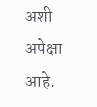अशी अपेक्षा आहे.